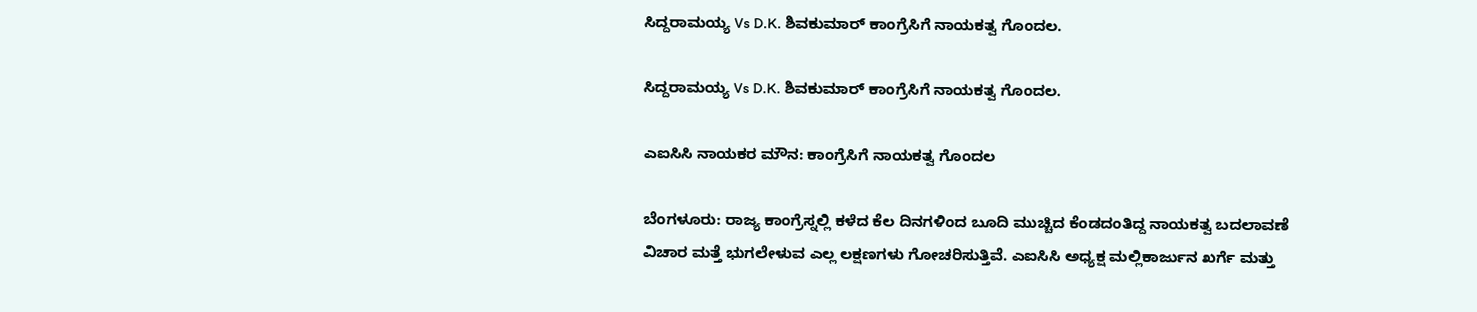ಸಿದ್ದರಾಮಯ್ಯ Vs D.K. ಶಿವಕುಮಾರ್ ಕಾಂಗ್ರೆಸಿಗೆ ನಾಯಕತ್ವ ಗೊಂದಲ.

ಸಿದ್ದರಾಮಯ್ಯ Vs D.K. ಶಿವಕುಮಾರ್ ಕಾಂಗ್ರೆಸಿಗೆ ನಾಯಕತ್ವ ಗೊಂದಲ.

ಎಐಸಿಸಿ ನಾಯಕರ ಮೌನ: ಕಾಂಗ್ರೆಸಿಗೆ ನಾಯಕತ್ವ ಗೊಂದಲ

ಬೆಂಗಳೂರು: ರಾಜ್ಯ ಕಾಂಗ್ರೆಸ್ನಲ್ಲಿ ಕಳೆದ ಕೆಲ ದಿನಗಳಿಂದ ಬೂದಿ ಮುಚ್ಚಿದ ಕೆಂಡದಂತಿದ್ದ ನಾಯಕತ್ವ ಬದಲಾವಣೆ ವಿಚಾರ ಮತ್ತೆ ಭುಗಲೇಳುವ ಎಲ್ಲ ಲಕ್ಷಣಗಳು ಗೋಚರಿಸುತ್ತಿವೆ. ಎಐಸಿಸಿ ಅಧ್ಯಕ್ಷ ಮಲ್ಲಿಕಾರ್ಜುನ ಖರ್ಗೆ ಮತ್ತು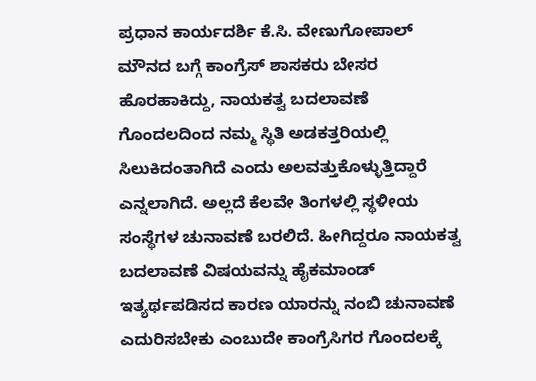ಪ್ರಧಾನ ಕಾರ್ಯದರ್ಶಿ ಕೆ.ಸಿ. ವೇಣುಗೋಪಾಲ್ ಮೌನದ ಬಗ್ಗೆ ಕಾಂಗ್ರೆಸ್ ಶಾಸಕರು ಬೇಸರ ಹೊರಹಾಕಿದ್ದು, ನಾಯಕತ್ವ ಬದಲಾವಣೆ ಗೊಂದಲದಿಂದ ನಮ್ಮ ಸ್ಥಿತಿ ಅಡಕತ್ತರಿಯಲ್ಲಿ ಸಿಲುಕಿದಂತಾಗಿದೆ ಎಂದು ಅಲವತ್ತುಕೊಳ್ಳುತ್ತಿದ್ದಾರೆ ಎನ್ನಲಾಗಿದೆ. ಅಲ್ಲದೆ ಕೆಲವೇ ತಿಂಗಳಲ್ಲಿ ಸ್ಥಳೀಯ ಸಂಸ್ಥೆಗಳ ಚುನಾವಣೆ ಬರಲಿದೆ. ಹೀಗಿದ್ದರೂ ನಾಯಕತ್ವ ಬದಲಾವಣೆ ವಿಷಯವನ್ನು ಹೈಕಮಾಂಡ್ ಇತ್ಯರ್ಥಪಡಿಸದ ಕಾರಣ ಯಾರನ್ನು ನಂಬಿ ಚುನಾವಣೆ ಎದುರಿಸಬೇಕು ಎಂಬುದೇ ಕಾಂಗ್ರೆಸಿಗರ ಗೊಂದಲಕ್ಕೆ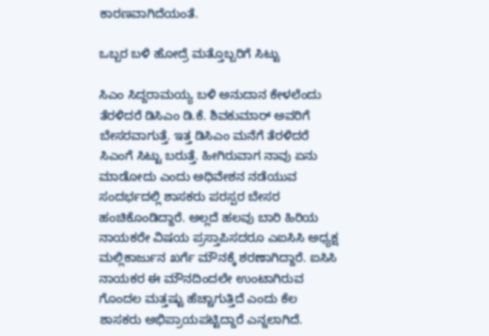ಕಾರಣವಾಗಿದೆಯಂತೆ.

ಒಬ್ಬರ ಬಳಿ ಹೋದ್ರೆ ಮತ್ತೊಬ್ಬರಿಗೆ ಸಿಟ್ಟು

ಸಿಎಂ ಸಿದ್ದರಾಮಯ್ಯ ಬಳಿ ಅನುದಾನ ಕೇಳಲೆಂದು ತೆರಳಿದರೆ ಡಿಸಿಎಂ ಡಿ.ಕೆ. ಶಿವಕುಮಾರ್ ಅವರಿಗೆ ಬೇಸರವಾಗುತ್ತೆ. ಇತ್ತ ಡಿಸಿಎಂ ಮನೆಗೆ ತೆರಳಿದರೆ ಸಿಎಂಗೆ ಸಿಟ್ಟು ಬರುತ್ತೆ. ಹೀಗಿರುವಾಗ ನಾವು ಏನು ಮಾಡೋದು ಎಂದು ಅಧಿವೇಶನ ನಡೆಯುವ ಸಂದರ್ಭದಲ್ಲಿ ಶಾಸಕರು ಪರಸ್ಪರ ಬೇಸರ ಹಂಚಿಕೊಂಡಿದ್ದಾರೆ. ಅಲ್ಲದೆ ಹಲವು ಬಾರಿ ಹಿರಿಯ ನಾಯಕರೇ ವಿಷಯ ಪ್ರಸ್ತಾಪಿಸದರೂ ಎಐಸಿಸಿ ಅಧ್ಯಕ್ಷ ಮಲ್ಲಿಕಾರ್ಜುನ ಖರ್ಗೆ ಮೌನಕ್ಕೆ ಶರಣಾಗಿದ್ದಾರೆ. ಐಸಿಸಿ ನಾಯಕರ ಈ ಮೌನದಿಂದಲೇ ಉಂಟಾಗಿರುವ ಗೊಂದಲ ಮತ್ತಷ್ಟು ಹೆಚ್ಚಾಗುತ್ತಿದೆ ಎಂದು ಕೆಲ ಶಾಸಕರು ಅಭಿಪ್ರಾಯಪಟ್ಟಿದ್ದಾರೆ ಎನ್ನಲಾಗಿದೆ.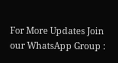For More Updates Join our WhatsApp Group :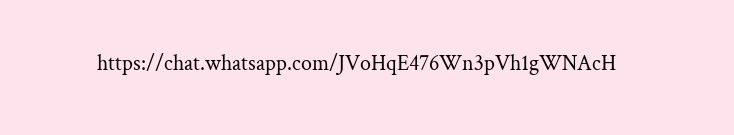https://chat.whatsapp.com/JVoHqE476Wn3pVh1gWNAcH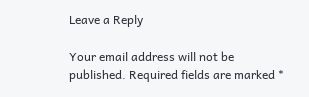Leave a Reply

Your email address will not be published. Required fields are marked *